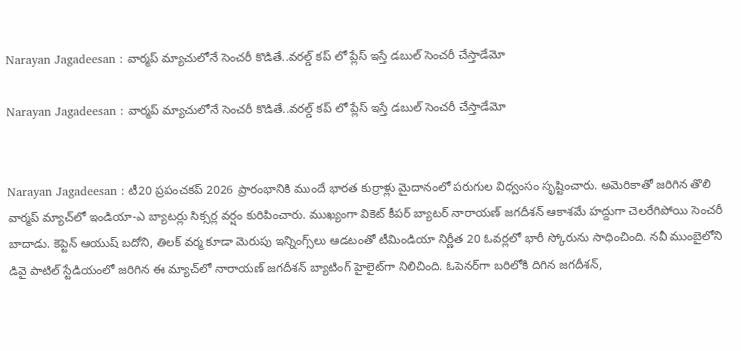Narayan Jagadeesan : వార్మప్ మ్యాచులోనే సెంచరీ కొడితే..వరల్డ్ కప్ లో ప్లేస్ ఇస్తే డబుల్ సెంచరీ చేస్తాడేమో

Narayan Jagadeesan : వార్మప్ మ్యాచులోనే సెంచరీ కొడితే..వరల్డ్ కప్ లో ప్లేస్ ఇస్తే డబుల్ సెంచరీ చేస్తాడేమో


Narayan Jagadeesan : టీ20 ప్రపంచకప్ 2026 ప్రారంభానికి ముందే భారత కుర్రాళ్లు మైదానంలో పరుగుల విధ్వంసం సృష్టించారు. అమెరికాతో జరిగిన తొలి వార్మప్ మ్యాచ్‌లో ఇండియా-ఎ బ్యాటర్లు సిక్సర్ల వర్షం కురిపించారు. ముఖ్యంగా వికెట్ కీపర్ బ్యాటర్ నారాయణ్ జగదీశన్ ఆకాశమే హద్దుగా చెలరేగిపోయి సెంచరీ బాదాడు. కెప్టెన్ ఆయుష్ బదోని, తిలక్ వర్మ కూడా మెరుపు ఇన్నింగ్స్‌లు ఆడటంతో టీమిండియా నిర్ణీత 20 ఓవర్లలో భారీ స్కోరును సాధించింది. నవీ ముంబైలోని డివై పాటిల్ స్టేడియంలో జరిగిన ఈ మ్యాచ్‌లో నారాయణ్ జగదీశన్ బ్యాటింగ్ హైలైట్‌గా నిలిచింది. ఓపెనర్‌గా బరిలోకి దిగిన జగదీశన్,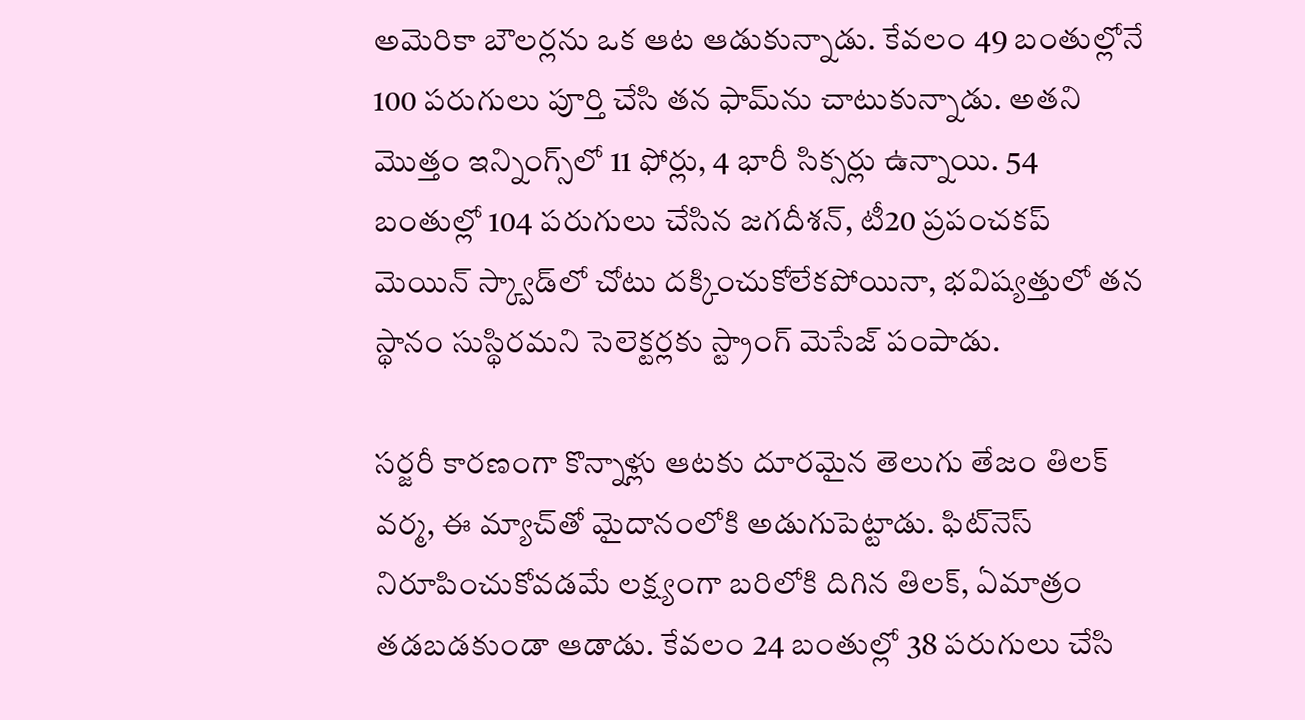అమెరికా బౌలర్లను ఒక ఆట ఆడుకున్నాడు. కేవలం 49 బంతుల్లోనే 100 పరుగులు పూర్తి చేసి తన ఫామ్‌ను చాటుకున్నాడు. అతని మొత్తం ఇన్నింగ్స్‌లో 11 ఫోర్లు, 4 భారీ సిక్సర్లు ఉన్నాయి. 54 బంతుల్లో 104 పరుగులు చేసిన జగదీశన్, టీ20 ప్రపంచకప్ మెయిన్ స్క్వాడ్‌లో చోటు దక్కించుకోలేకపోయినా, భవిష్యత్తులో తన స్థానం సుస్థిరమని సెలెక్టర్లకు స్ట్రాంగ్ మెసేజ్ పంపాడు.

సర్జరీ కారణంగా కొన్నాళ్లు ఆటకు దూరమైన తెలుగు తేజం తిలక్ వర్మ, ఈ మ్యాచ్‌తో మైదానంలోకి అడుగుపెట్టాడు. ఫిట్‌నెస్ నిరూపించుకోవడమే లక్ష్యంగా బరిలోకి దిగిన తిలక్, ఏమాత్రం తడబడకుండా ఆడాడు. కేవలం 24 బంతుల్లో 38 పరుగులు చేసి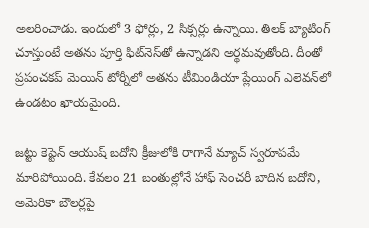అలరించాడు. ఇందులో 3 ఫోర్లు, 2 సిక్సర్లు ఉన్నాయి. తిలక్ బ్యాటింగ్ చూస్తుంటే అతను పూర్తి ఫిట్‌నెస్‌తో ఉన్నాడని అర్థమవుతోంది. దీంతో ప్రపంచకప్ మెయిన్ టోర్నీలో అతను టీమిండియా ప్లేయింగ్ ఎలెవన్‌లో ఉండటం ఖాయమైంది.

జట్టు కెప్టెన్ ఆయుష్ బదోని క్రీజులోకి రాగానే మ్యాచ్ స్వరూపమే మారిపోయింది. కేవలం 21 బంతుల్లోనే హాఫ్ సెంచరీ బాదిన బదోని, అమెరికా బౌలర్లపై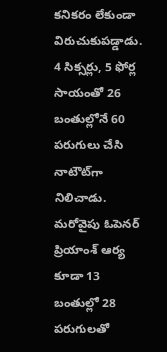కనికరం లేకుండా విరుచుకుపడ్డాడు. 4 సిక్సర్లు, 5 ఫోర్ల సాయంతో 26 బంతుల్లోనే 60 పరుగులు చేసి నాటౌట్‌గా నిలిచాడు. మరోవైపు ఓపెనర్ ప్రియాంశ్ ఆర్య కూడా 13 బంతుల్లో 28 పరుగులతో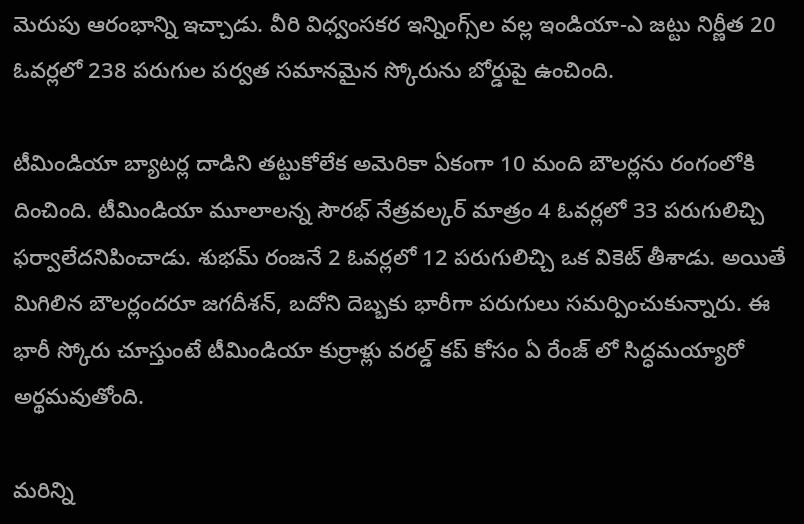మెరుపు ఆరంభాన్ని ఇచ్చాడు. వీరి విధ్వంసకర ఇన్నింగ్స్‌ల వల్ల ఇండియా-ఎ జట్టు నిర్ణీత 20 ఓవర్లలో 238 పరుగుల పర్వత సమానమైన స్కోరును బోర్డుపై ఉంచింది.

టీమిండియా బ్యాటర్ల దాడిని తట్టుకోలేక అమెరికా ఏకంగా 10 మంది బౌలర్లను రంగంలోకి దించింది. టీమిండియా మూలాలన్న సౌరభ్ నేత్రవల్కర్ మాత్రం 4 ఓవర్లలో 33 పరుగులిచ్చి ఫర్వాలేదనిపించాడు. శుభమ్ రంజనే 2 ఓవర్లలో 12 పరుగులిచ్చి ఒక వికెట్ తీశాడు. అయితే మిగిలిన బౌలర్లందరూ జగదీశన్, బదోని దెబ్బకు భారీగా పరుగులు సమర్పించుకున్నారు. ఈ భారీ స్కోరు చూస్తుంటే టీమిండియా కుర్రాళ్లు వరల్డ్ కప్ కోసం ఏ రేంజ్ లో సిద్ధమయ్యారో అర్థమవుతోంది.

మరిన్ని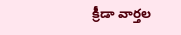క్రీడా వార్తల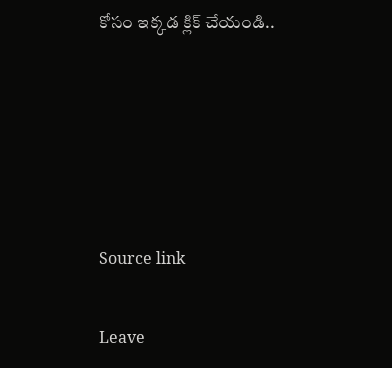కోసం ఇక్కడ క్లిక్ చేయండి..





Source link

Leave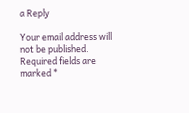a Reply

Your email address will not be published. Required fields are marked *